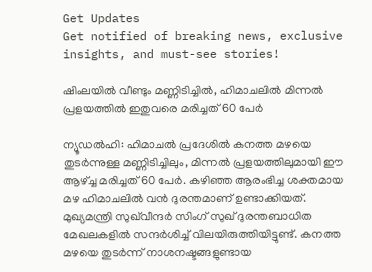Get Updates
Get notified of breaking news, exclusive insights, and must-see stories!

ഷിംലയില്‍ വീണ്ടും മണ്ണിടിച്ചില്‍, ഹിമാചലില്‍ മിന്നല്‍ പ്രളയത്തില്‍ ഇതുവരെ മരിച്ചത് 60 പേര്‍

ന്യൂഡല്‍ഹി: ഹിമാചല്‍ പ്രദേശില്‍ കനത്ത മഴയെ തുടര്‍ന്നുള്ള മണ്ണിടിച്ചിലും, മിന്നല്‍ പ്രളയത്തിലുമായി ഈ ആഴ്ച്ച മരിച്ചത് 60 പേര്‍. കഴിഞ്ഞ ആരംഭിച്ച ശക്തമായ മഴ ഹിമാചലില്‍ വന്‍ ദുരന്തമാണ് ഉണ്ടാക്കിയത്. മുഖ്യമന്ത്രി സുഖ്‌വീന്ദര്‍ സിംഗ് സുഖ് ദുരന്തബാധിത മേഖലകളില്‍ സന്ദര്‍ശിച്ച് വിലയിരുത്തിയിട്ടുണ്ട്. കനത്ത മഴയെ തുടര്‍ന്ന് നാശനഷ്ടങ്ങളുണ്ടായ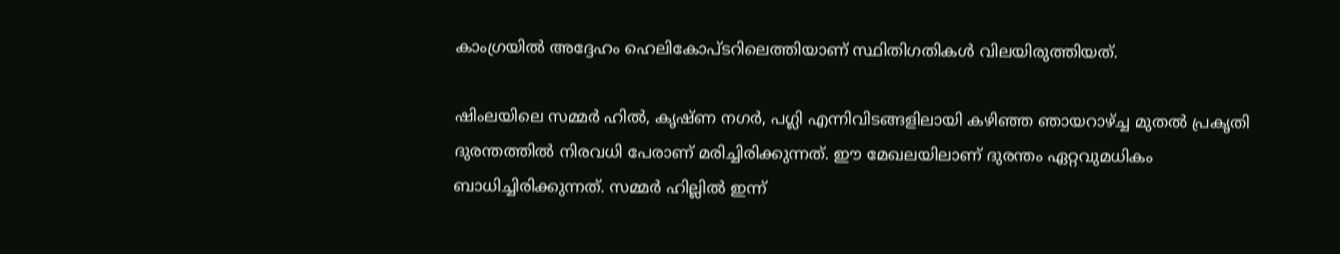കാംഗ്രയില്‍ അദ്ദേഹം ഹെലികോപ്ടറിലെത്തിയാണ് സ്ഥിതിഗതികള്‍ വിലയിരുത്തിയത്.

ഷിംലയിലെ സമ്മര്‍ ഹില്‍, കൃഷ്ണ നഗര്‍, പഗ്ലി എന്നിവിടങ്ങളിലായി കഴിഞ്ഞ ഞായറാഴ്ച്ച മുതല്‍ പ്രകൃതി ദുരന്തത്തില്‍ നിരവധി പേരാണ് മരിച്ചിരിക്കുന്നത്. ഈ മേഖലയിലാണ് ദുരന്തം ഏറ്റവുമധികം ബാധിച്ചിരിക്കുന്നത്. സമ്മര്‍ ഹില്ലില്‍ ഇന്ന്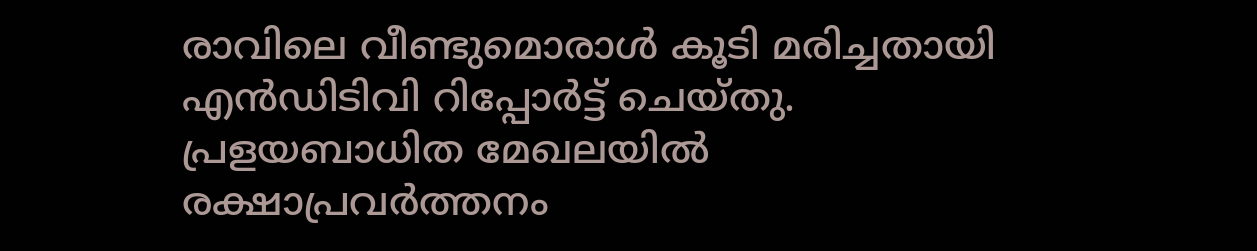രാവിലെ വീണ്ടുമൊരാള്‍ കൂടി മരിച്ചതായി എന്‍ഡിടിവി റിപ്പോര്‍ട്ട് ചെയ്തു. പ്രളയബാധിത മേഖലയില്‍ രക്ഷാപ്രവര്‍ത്തനം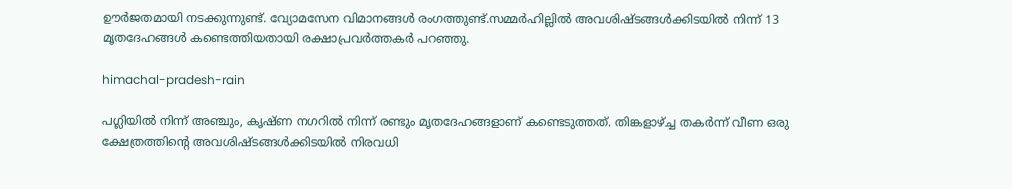ഊര്‍ജതമായി നടക്കുന്നുണ്ട്. വ്യോമസേന വിമാനങ്ങള്‍ രംഗത്തുണ്ട്.സമ്മര്‍ഹില്ലില്‍ അവശിഷ്ടങ്ങള്‍ക്കിടയില്‍ നിന്ന് 13 മൃതദേഹങ്ങള്‍ കണ്ടെത്തിയതായി രക്ഷാപ്രവര്‍ത്തകര്‍ പറഞ്ഞു.

himachal-pradesh-rain

പഗ്ലിയില്‍ നിന്ന് അഞ്ചും, കൃഷ്ണ നഗറില്‍ നിന്ന് രണ്ടും മൃതദേഹങ്ങളാണ് കണ്ടെടുത്തത്. തിങ്കളാഴ്ച്ച തകര്‍ന്ന് വീണ ഒരു ക്ഷേത്രത്തിന്റെ അവശിഷ്ടങ്ങള്‍ക്കിടയില്‍ നിരവധി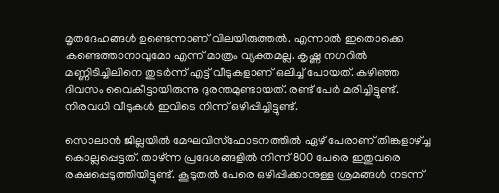മൃതദേഹങ്ങള്‍ ഉണ്ടെന്നാണ് വിലയിരുത്തല്‍. എന്നാല്‍ ഇതൊക്കെ കണ്ടെത്താനാവുമോ എന്ന് മാത്രം വ്യക്തമല്ല. കൃഷ്ണ നഗറില്‍ മണ്ണിടിച്ചിലിനെ തുടര്‍ന്ന് എട്ട് വീടുകളാണ് ഒലിച്ച് പോയത്. കഴിഞ്ഞ ദിവസം വൈകീട്ടായിരുന്നു ദുരന്തമുണ്ടായത്. രണ്ട് പേര്‍ മരിച്ചിട്ടുണ്ട്. നിരവധി വീടുകള്‍ ഇവിടെ നിന്ന് ഒഴിപ്പിച്ചിട്ടുണ്ട്.

സൊലാന്‍ ജില്ലയില്‍ മേഘവിസ്‌ഫോടനത്തില്‍ ഏഴ് പേരാണ് തിങ്കളാഴ്ച്ച കൊല്ലപ്പെട്ടത്. താഴ്ന്ന പ്രദേശങ്ങളില്‍ നിന്ന് 800 പേരെ ഇതുവരെ രക്ഷപ്പെടുത്തിയിട്ടുണ്ട്. കൂടുതല്‍ പേരെ ഒഴിപ്പിക്കാനുള്ള ശ്രമങ്ങള്‍ നടന്ന്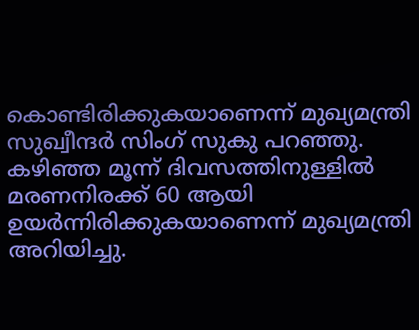കൊണ്ടിരിക്കുകയാണെന്ന് മുഖ്യമന്ത്രി സുഖ്വീന്ദര്‍ സിംഗ് സുകു പറഞ്ഞു. കഴിഞ്ഞ മൂന്ന് ദിവസത്തിനുള്ളില്‍ മരണനിരക്ക് 60 ആയി ഉയര്‍ന്നിരിക്കുകയാണെന്ന് മുഖ്യമന്ത്രി അറിയിച്ചു.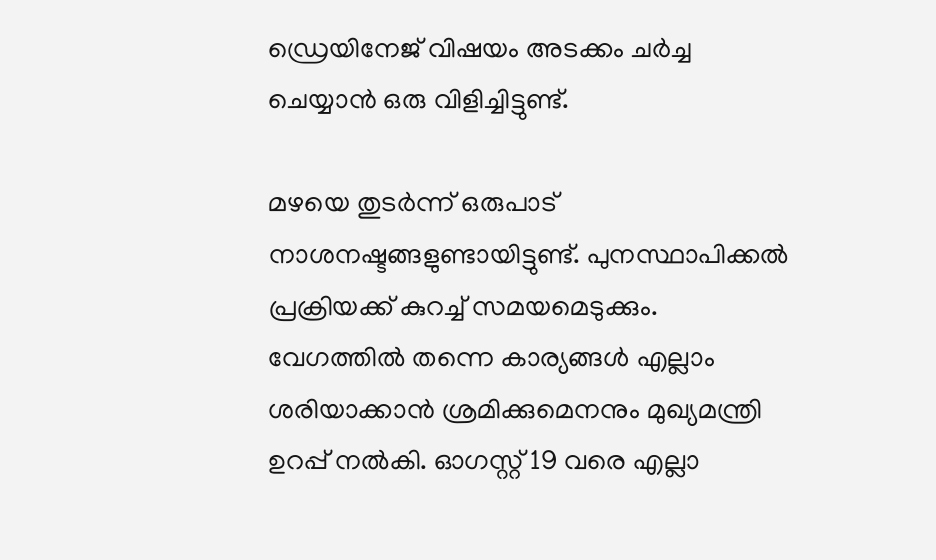ഡ്രെയിനേജ് വിഷയം അടക്കം ചര്‍ച്ച ചെയ്യാന്‍ ഒരു വിളിച്ചിട്ടുണ്ട്.

മഴയെ തുടര്‍ന്ന് ഒരുപാട് നാശനഷ്ടങ്ങളുണ്ടായിട്ടുണ്ട്. പുനസ്ഥാപിക്കല്‍ പ്രക്രിയക്ക് കുറച്ച് സമയമെടുക്കും. വേഗത്തില്‍ തന്നെ കാര്യങ്ങള്‍ എല്ലാം ശരിയാക്കാന്‍ ശ്രമിക്കുമെനനും മുഖ്യമന്ത്രി ഉറപ്പ് നല്‍കി. ഓഗസ്റ്റ് 19 വരെ എല്ലാ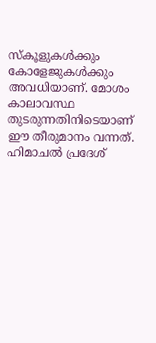സ്‌കൂളുകള്‍ക്കും കോളേജുകള്‍ക്കും അവധിയാണ്. മോശം കാലാവസ്ഥ തുടരുന്നതിനിടെയാണ് ഈ തീരുമാനം വന്നത്. ഹിമാചല്‍ പ്രദേശ്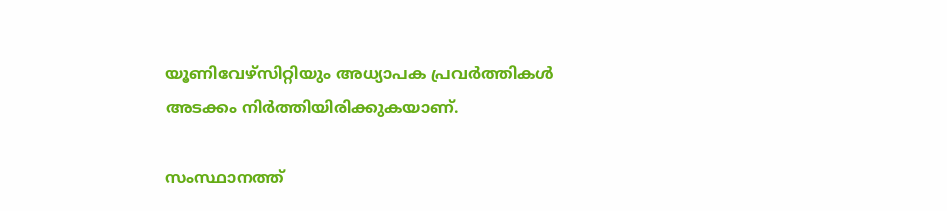യൂണിവേഴ്‌സിറ്റിയും അധ്യാപക പ്രവര്‍ത്തികള്‍ അടക്കം നിര്‍ത്തിയിരിക്കുകയാണ്.

സംസ്ഥാനത്ത്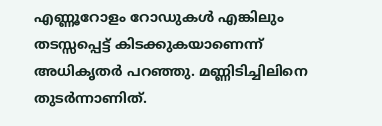എണ്ണൂറോളം റോഡുകള്‍ എങ്കിലും തടസ്സപ്പെട്ട് കിടക്കുകയാണെന്ന് അധികൃതര്‍ പറഞ്ഞു. മണ്ണിടിച്ചിലിനെ തുടര്‍ന്നാണിത്.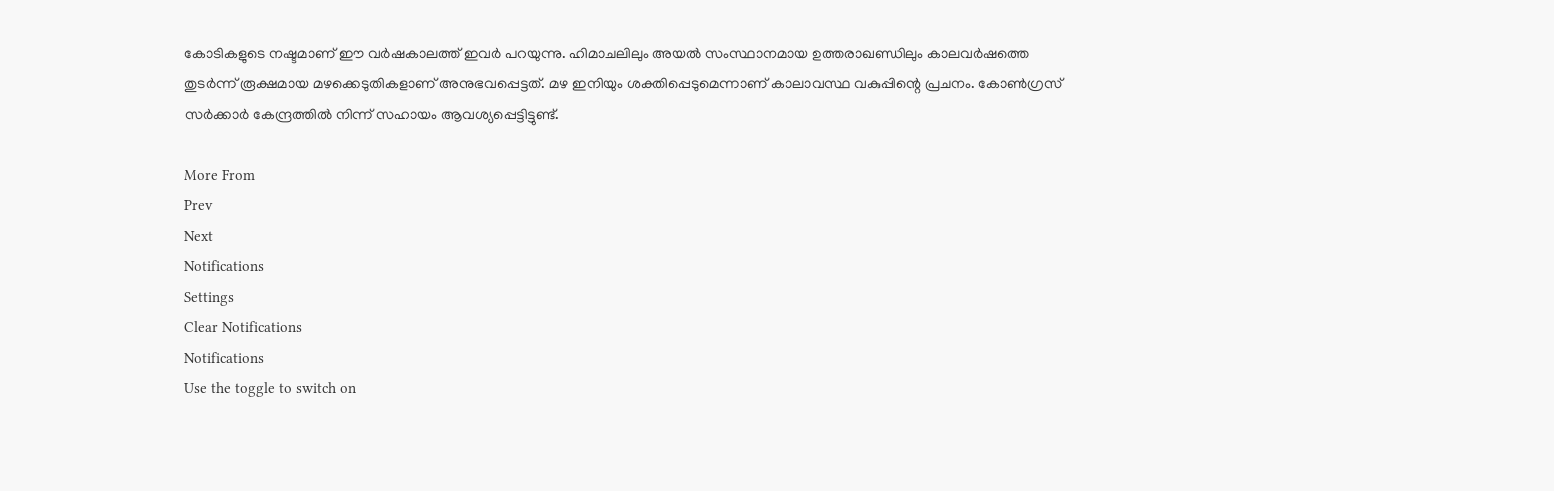കോടികളുടെ നഷ്ടമാണ് ഈ വര്‍ഷകാലത്ത് ഇവര്‍ പറയുന്നു. ഹിമാചലിലും അയല്‍ സംസ്ഥാനമായ ഉത്തരാഖണ്ഡിലും കാലവര്‍ഷത്തെ തുടര്‍ന്ന് രൂക്ഷമായ മഴക്കെടുതികളാണ് അനുഭവപ്പെട്ടത്. മഴ ഇനിയും ശക്തിപ്പെടുമെന്നാണ് കാലാവസ്ഥ വകുപ്പിന്റെ പ്രചനം. കോണ്‍ഗ്രസ് സര്‍ക്കാര്‍ കേന്ദ്രത്തില്‍ നിന്ന് സഹായം ആവശ്യപ്പെട്ടിട്ടുണ്ട്.

More From
Prev
Next
Notifications
Settings
Clear Notifications
Notifications
Use the toggle to switch on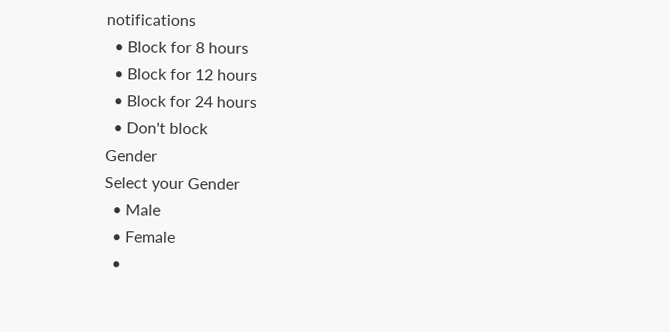notifications
  • Block for 8 hours
  • Block for 12 hours
  • Block for 24 hours
  • Don't block
Gender
Select your Gender
  • Male
  • Female
  •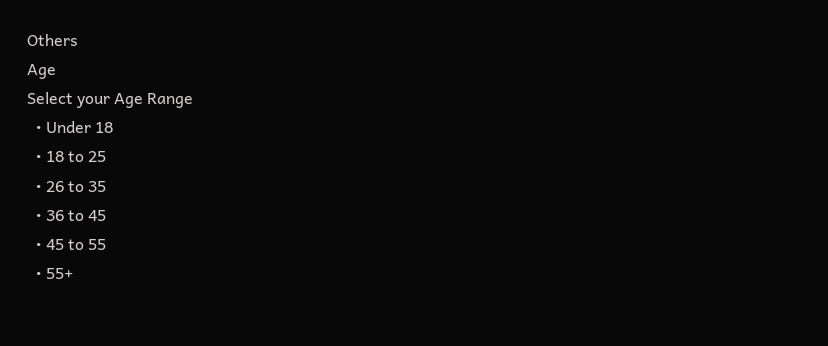Others
Age
Select your Age Range
  • Under 18
  • 18 to 25
  • 26 to 35
  • 36 to 45
  • 45 to 55
  • 55+